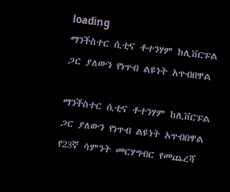loading
ማንችስተር ሲቲና ቶተንሃም ከሊቨርፑል ጋር ያለውን የነጥብ ልዩነት አጥብበዋል

ማንችስተር ሲቲና ቶተንሃም ከሊቨርፑል ጋር ያለውን የነጥብ ልዩነት አጥብበዋል የ23ኛ ሳምንት መርሃግብር የመጨረሻ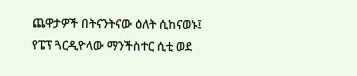ጨዋታዎች በትናንትናው ዕለት ሲከናወኑ፤ የፔፕ ጓርዲዮላው ማንችስተር ሲቲ ወደ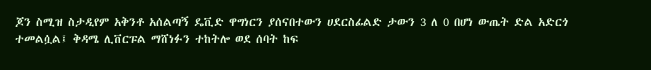ጆን ስሚዝ ስታዲየም አቅንቶ አሰልጣኝ ዴቪድ ዋግነርን ያሰናበተውን ሀደርስፊልድ ታውን 3 ለ 0 በሆነ ውጤት ድል አድርጎ ተመልሷል፤ ቅዳሜ ሊቨርፑል ማሸነፉን ተከትሎ ወደ ሰባት ከፍ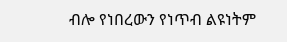ብሎ የነበረውን የነጥብ ልዩነትም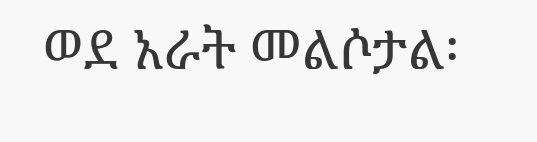ወደ አራት መልሶታል፡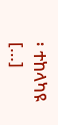፡ ተከላካዩ […]